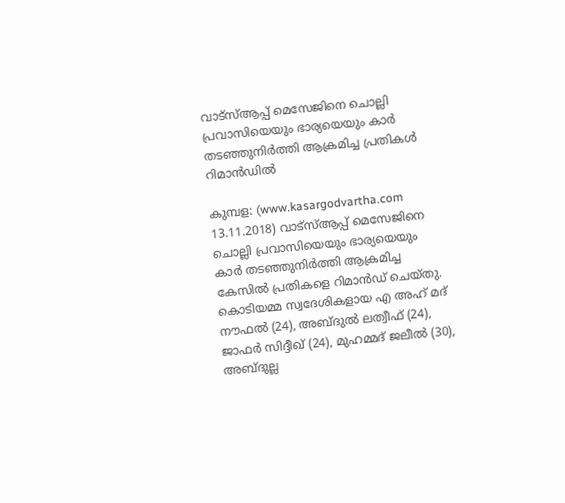വാട്‌സ്ആപ്പ് മെസേജിനെ ചൊല്ലി പ്രവാസിയെയും ഭാര്യയെയും കാര്‍ തടഞ്ഞുനിര്‍ത്തി ആക്രമിച്ച പ്രതികള്‍ റിമാന്‍ഡില്‍

കുമ്പള: (www.kasargodvartha.com 13.11.2018) വാട്‌സ്ആപ്പ് മെസേജിനെ ചൊല്ലി പ്രവാസിയെയും ഭാര്യയെയും കാര്‍ തടഞ്ഞുനിര്‍ത്തി ആക്രമിച്ച കേസില്‍ പ്രതികളെ റിമാന്‍ഡ് ചെയ്തു. കൊടിയമ്മ സ്വദേശികളായ എ അഹ് മദ് നൗഫല്‍ (24), അബ്ദുല്‍ ലത്വീഫ് (24), ജാഫര്‍ സിദ്ദീഖ് (24), മുഹമ്മദ് ജലീല്‍ (30), അബ്ദുല്ല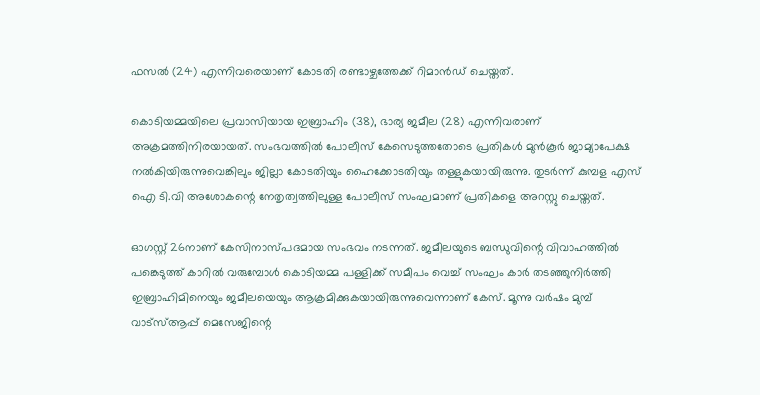ഫസല്‍ (24) എന്നിവരെയാണ് കോടതി രണ്ടാഴ്ചത്തേക്ക് റിമാന്‍ഡ് ചെയ്തത്.

കൊടിയമ്മയിലെ പ്രവാസിയായ ഇബ്രാഹിം (38), ഭാര്യ ജമീല (28) എന്നിവരാണ് അക്രമത്തിനിരയായത്. സംഭവത്തില്‍ പോലീസ് കേസെടുത്തതോടെ പ്രതികള്‍ മുന്‍കൂര്‍ ജാമ്യാപേക്ഷ നല്‍കിയിരുന്നുവെങ്കിലും ജില്ലാ കോടതിയും ഹൈക്കോടതിയും തള്ളുകയായിരുന്നു. തുടര്‍ന്ന് കുമ്പള എസ് ഐ ടി.വി അശോകന്റെ നേതൃത്വത്തിലുള്ള പോലീസ് സംഘമാണ് പ്രതികളെ അറസ്റ്റു ചെയ്തത്.

ഓഗസ്റ്റ് 26നാണ് കേസിനാസ്പദമായ സംഭവം നടന്നത്. ജമീലയുടെ ബന്ധുവിന്റെ വിവാഹത്തില്‍ പങ്കെടുത്ത് കാറില്‍ വരുമ്പോള്‍ കൊടിയമ്മ പള്ളിക്ക് സമീപം വെച്ച് സംഘം കാര്‍ തടഞ്ഞുനിര്‍ത്തി ഇബ്രാഹിമിനെയും ജമീലയെയും ആക്രമിക്കുകയായിരുന്നുവെന്നാണ് കേസ്. മൂന്നു വര്‍ഷം മുമ്പ് വാട്സ്ആപ്പ് മെസേജിന്റെ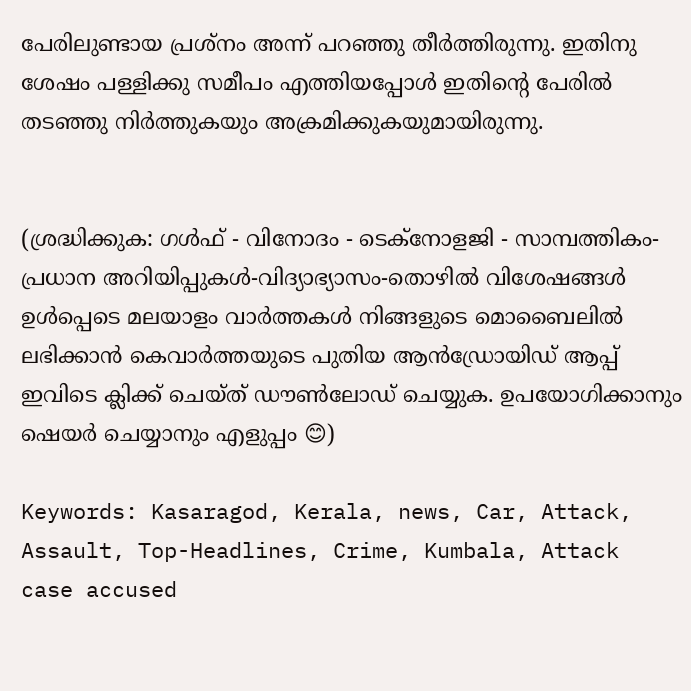പേരിലുണ്ടായ പ്രശ്നം അന്ന് പറഞ്ഞു തീര്‍ത്തിരുന്നു. ഇതിനു ശേഷം പള്ളിക്കു സമീപം എത്തിയപ്പോള്‍ ഇതിന്റെ പേരില്‍ തടഞ്ഞു നിര്‍ത്തുകയും അക്രമിക്കുകയുമായിരുന്നു.


(ശ്രദ്ധിക്കുക: ഗൾഫ് - വിനോദം - ടെക്നോളജി - സാമ്പത്തികം- പ്രധാന അറിയിപ്പുകൾ-വിദ്യാഭ്യാസം-തൊഴിൽ വിശേഷങ്ങൾ ഉൾപ്പെടെ മലയാളം വാർത്തകൾ നിങ്ങളുടെ മൊബൈലിൽ ലഭിക്കാൻ കെവാർത്തയുടെ പുതിയ ആൻഡ്രോയിഡ് ആപ്പ് ഇവിടെ ക്ലിക്ക് ചെയ്ത് ഡൗൺലോഡ് ചെയ്യുക. ഉപയോഗിക്കാനും ഷെയർ ചെയ്യാനും എളുപ്പം 😊)

Keywords: Kasaragod, Kerala, news, Car, Attack, Assault, Top-Headlines, Crime, Kumbala, Attack case accused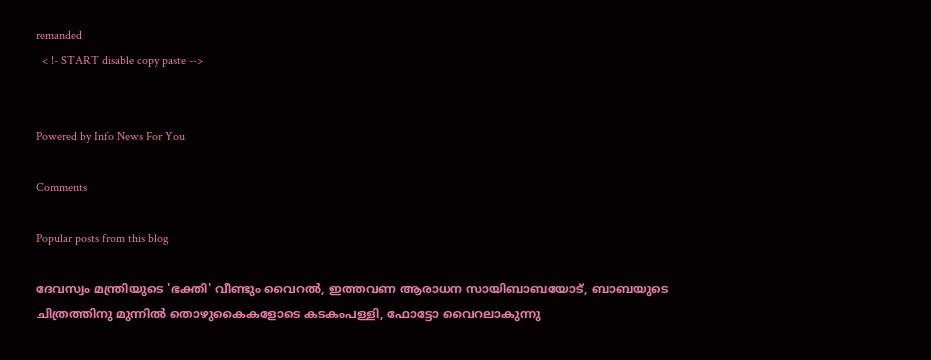remanded
  < !- START disable copy paste -->


Powered by Info News For You

Comments

Popular posts from this blog

ദേവസ്വം മന്ത്രിയുടെ 'ഭക്തി' വീണ്ടും വൈറല്‍, ഇത്തവണ ആരാധന സായിബാബയോട്, ബാബയുടെ ചിത്രത്തിനു മുന്നില്‍ തൊഴുകൈകളോടെ കടകംപള്ളി, ഫോട്ടോ വൈറലാകുന്നു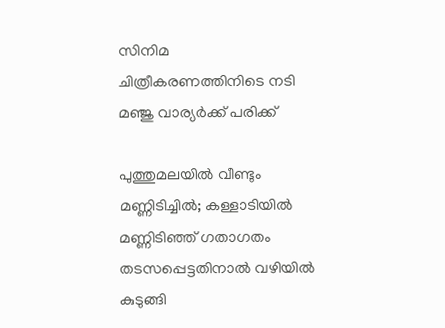സിനിമ ചിത്രീകരണത്തിനിടെ നടി മഞ്ജു വാര്യര്‍ക്ക് പരിക്ക്

പുത്തുമലയില്‍ വീണ്ടും മണ്ണിടിച്ചില്‍; കള്ളാടിയില്‍ മണ്ണിടിഞ്ഞ് ഗതാഗതം തടസപ്പെട്ടതിനാല്‍ വഴിയില്‍ കുടുങ്ങി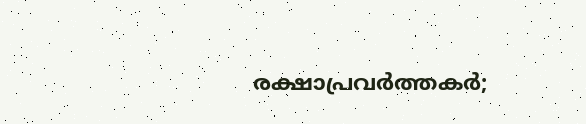രക്ഷാപ്രവര്‍ത്തകര്‍;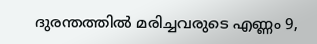ദുരന്തത്തില്‍ മരിച്ചവരുടെ എണ്ണം 9,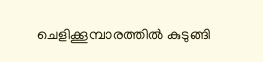ചെളിക്കൂമ്പാരത്തില്‍ കുടുങ്ങി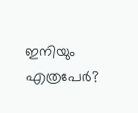ഇനിയും എത്രപേര്‍?